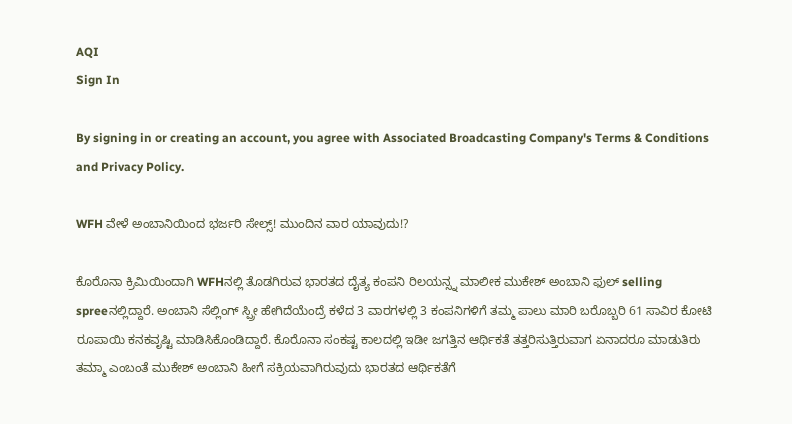AQI
Sign In

By signing in or creating an account, you agree with Associated Broadcasting Company's Terms & Conditions and Privacy Policy.

WFH ವೇಳೆ ಅಂಬಾನಿಯಿಂದ ಭರ್ಜರಿ ಸೇಲ್ಸ್! ಮುಂದಿನ ವಾರ ಯಾವುದು!?

ಕೊರೊನಾ ಕ್ರಿಮಿಯಿಂದಾಗಿ WFHನಲ್ಲಿ ತೊಡಗಿರುವ ಭಾರತದ ದೈತ್ಯ ಕಂಪನಿ ರಿಲಯನ್ಸ್ನ ಮಾಲೀಕ ಮುಕೇಶ್ ಅಂಬಾನಿ ಫುಲ್ selling spreeನಲ್ಲಿದ್ದಾರೆ. ಅಂಬಾನಿ ಸೆಲ್ಲಿಂಗ್ ಸ್ಪ್ರೀ ಹೇಗಿದೆಯೆಂದ್ರೆ ಕಳೆದ 3 ವಾರಗಳಲ್ಲಿ 3 ಕಂಪನಿಗಳಿಗೆ ತಮ್ಮ ಪಾಲು ಮಾರಿ ಬರೊಬ್ಬರಿ 61 ಸಾವಿರ ಕೋಟಿ ರೂಪಾಯಿ ಕನಕವೃಷ್ಟಿ ಮಾಡಿಸಿಕೊಂಡಿದ್ದಾರೆ. ಕೊರೊನಾ ಸಂಕಷ್ಟ ಕಾಲದಲ್ಲಿ ಇಡೀ ಜಗತ್ತಿನ ಆರ್ಥಿಕತೆ ತತ್ತರಿಸುತ್ತಿರುವಾಗ ಏನಾದರೂ ಮಾಡುತಿರು ತಮ್ಮಾ ಎಂಬಂತೆ ಮುಕೇಶ್ ಅಂಬಾನಿ ಹೀಗೆ ಸಕ್ರಿಯವಾಗಿರುವುದು ಭಾರತದ ಆರ್ಥಿಕತೆಗೆ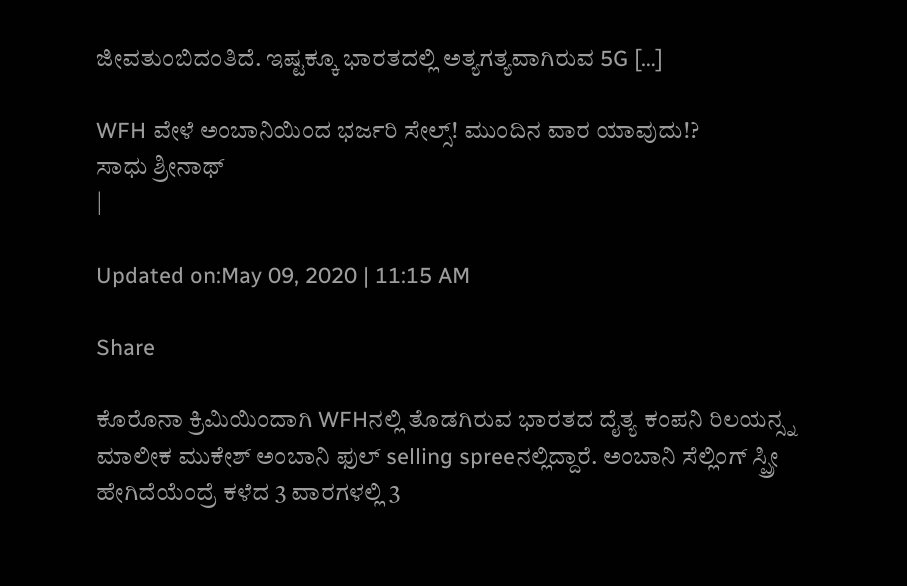ಜೀವತುಂಬಿದಂತಿದೆ. ಇಷ್ಟಕ್ಕೂ ಭಾರತದಲ್ಲಿ ಅತ್ಯಗತ್ಯವಾಗಿರುವ 5G […]

WFH ವೇಳೆ ಅಂಬಾನಿಯಿಂದ ಭರ್ಜರಿ ಸೇಲ್ಸ್! ಮುಂದಿನ ವಾರ ಯಾವುದು!?
ಸಾಧು ಶ್ರೀನಾಥ್
|

Updated on:May 09, 2020 | 11:15 AM

Share

ಕೊರೊನಾ ಕ್ರಿಮಿಯಿಂದಾಗಿ WFHನಲ್ಲಿ ತೊಡಗಿರುವ ಭಾರತದ ದೈತ್ಯ ಕಂಪನಿ ರಿಲಯನ್ಸ್ನ ಮಾಲೀಕ ಮುಕೇಶ್ ಅಂಬಾನಿ ಫುಲ್ selling spreeನಲ್ಲಿದ್ದಾರೆ. ಅಂಬಾನಿ ಸೆಲ್ಲಿಂಗ್ ಸ್ಪ್ರೀ ಹೇಗಿದೆಯೆಂದ್ರೆ ಕಳೆದ 3 ವಾರಗಳಲ್ಲಿ 3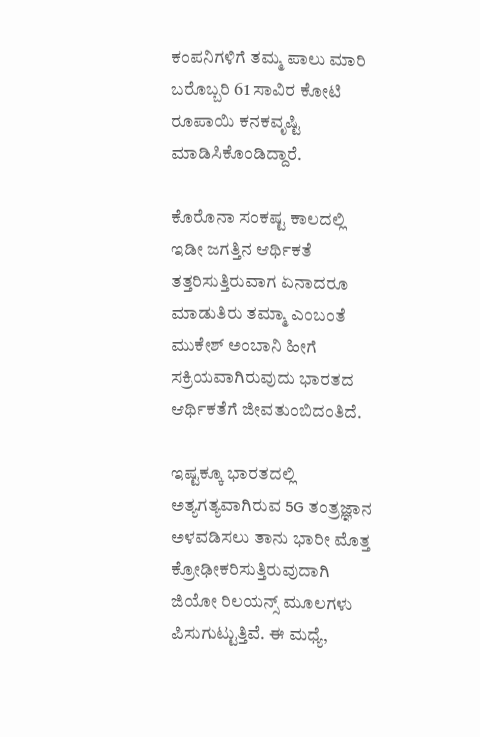ಕಂಪನಿಗಳಿಗೆ ತಮ್ಮ ಪಾಲು ಮಾರಿ ಬರೊಬ್ಬರಿ 61 ಸಾವಿರ ಕೋಟಿ ರೂಪಾಯಿ ಕನಕವೃಷ್ಟಿ ಮಾಡಿಸಿಕೊಂಡಿದ್ದಾರೆ.

ಕೊರೊನಾ ಸಂಕಷ್ಟ ಕಾಲದಲ್ಲಿ ಇಡೀ ಜಗತ್ತಿನ ಆರ್ಥಿಕತೆ ತತ್ತರಿಸುತ್ತಿರುವಾಗ ಏನಾದರೂ ಮಾಡುತಿರು ತಮ್ಮಾ ಎಂಬಂತೆ ಮುಕೇಶ್ ಅಂಬಾನಿ ಹೀಗೆ ಸಕ್ರಿಯವಾಗಿರುವುದು ಭಾರತದ ಆರ್ಥಿಕತೆಗೆ ಜೀವತುಂಬಿದಂತಿದೆ.

ಇಷ್ಟಕ್ಕೂ ಭಾರತದಲ್ಲಿ ಅತ್ಯಗತ್ಯವಾಗಿರುವ 5G ತಂತ್ರಜ್ಞಾನ ಅಳವಡಿಸಲು ತಾನು ಭಾರೀ ಮೊತ್ತ ಕ್ರೋಢೀಕರಿಸುತ್ತಿರುವುದಾಗಿ ಜಿಯೋ ರಿಲಯನ್ಸ್ ಮೂಲಗಳು ಪಿಸುಗುಟ್ಟುತ್ತಿವೆ. ಈ ಮಧ್ಯೆ,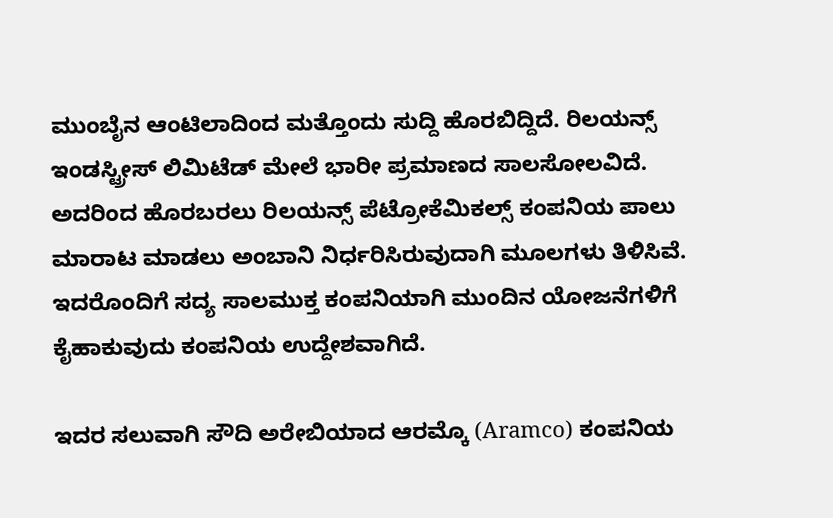ಮುಂಬೈನ ಆಂಟಿಲಾದಿಂದ ಮತ್ತೊಂದು ಸುದ್ದಿ ಹೊರಬಿದ್ದಿದೆ. ರಿಲಯನ್ಸ್ ಇಂಡಸ್ಟ್ರೀಸ್ ಲಿಮಿಟೆಡ್ ಮೇಲೆ ಭಾರೀ ಪ್ರಮಾಣದ ಸಾಲಸೋಲವಿದೆ. ಅದರಿಂದ ಹೊರಬರಲು ರಿಲಯನ್ಸ್ ಪೆಟ್ರೋಕೆಮಿಕಲ್ಸ್ ಕಂಪನಿಯ ಪಾಲು ಮಾರಾಟ ಮಾಡಲು ಅಂಬಾನಿ ನಿರ್ಧರಿಸಿರುವುದಾಗಿ ಮೂಲಗಳು ತಿಳಿಸಿವೆ. ಇದರೊಂದಿಗೆ ಸದ್ಯ ಸಾಲಮುಕ್ತ ಕಂಪನಿಯಾಗಿ ಮುಂದಿನ ಯೋಜನೆಗಳಿಗೆ ಕೈಹಾಕುವುದು ಕಂಪನಿಯ ಉದ್ದೇಶವಾಗಿದೆ.

ಇದರ ಸಲುವಾಗಿ ಸೌದಿ ಅರೇಬಿಯಾದ ಆರಮ್ಕೊ (Aramco) ಕಂಪನಿಯ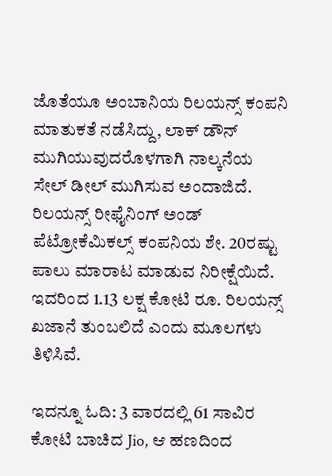ಜೊತೆಯೂ ಅಂಬಾನಿಯ ರಿಲಯನ್ಸ್ ಕಂಪನಿ ಮಾತುಕತೆ ನಡೆಸಿದ್ದು, ಲಾಕ್ ಡೌನ್ ಮುಗಿಯುವುದರೊಳಗಾಗಿ ನಾಲ್ಕನೆಯ ಸೇಲ್ ಡೀಲ್ ಮುಗಿಸುವ ಅಂದಾಜಿದೆ. ರಿಲಯನ್ಸ್ ರೀಫೈನಿಂಗ್ ಅಂಡ್ ಪೆಟ್ರೋಕೆಮಿಕಲ್ಸ್ ಕಂಪನಿಯ ಶೇ. 20ರಷ್ಟು ಪಾಲು ಮಾರಾಟ ಮಾಡುವ ನಿರೀಕ್ಷೆಯಿದೆ. ಇದರಿಂದ 1.13 ಲಕ್ಷ ಕೋಟಿ ರೂ. ರಿಲಯನ್ಸ್ ಖಜಾನೆ ತುಂಬಲಿದೆ ಎಂದು ಮೂಲಗಳು ತಿಳಿಸಿವೆ.

ಇದನ್ನೂ ಓದಿ: 3 ವಾರದಲ್ಲಿ 61 ಸಾವಿರ ಕೋಟಿ ಬಾಚಿದ Jio, ಆ ಹಣದಿಂದ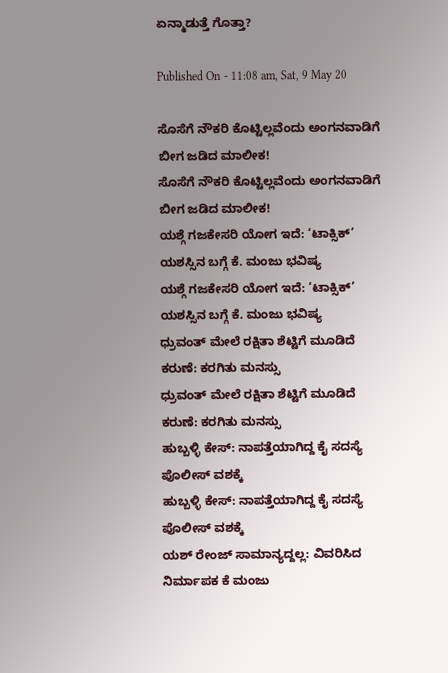ಏನ್ಮಾಡುತ್ತೆ ಗೊತ್ತಾ?

Published On - 11:08 am, Sat, 9 May 20

ಸೊಸೆಗೆ ನೌಕರಿ ಕೊಟ್ಟಿಲ್ಲವೆಂದು ಅಂಗನವಾಡಿಗೆ ಬೀಗ ಜಡಿದ ಮಾಲೀಕ!
ಸೊಸೆಗೆ ನೌಕರಿ ಕೊಟ್ಟಿಲ್ಲವೆಂದು ಅಂಗನವಾಡಿಗೆ ಬೀಗ ಜಡಿದ ಮಾಲೀಕ!
ಯಶ್ಗೆ ಗಜಕೇಸರಿ ಯೋಗ ಇದೆ: ‘ಟಾಕ್ಸಿಕ್’ ಯಶಸ್ಸಿನ ಬಗ್ಗೆ ಕೆ. ಮಂಜು ಭವಿಷ್ಯ
ಯಶ್ಗೆ ಗಜಕೇಸರಿ ಯೋಗ ಇದೆ: ‘ಟಾಕ್ಸಿಕ್’ ಯಶಸ್ಸಿನ ಬಗ್ಗೆ ಕೆ. ಮಂಜು ಭವಿಷ್ಯ
ಧ್ರುವಂತ್ ಮೇಲೆ ರಕ್ಷಿತಾ ಶೆಟ್ಟಿಗೆ ಮೂಡಿದೆ ಕರುಣೆ: ಕರಗಿತು ಮನಸ್ಸು
ಧ್ರುವಂತ್ ಮೇಲೆ ರಕ್ಷಿತಾ ಶೆಟ್ಟಿಗೆ ಮೂಡಿದೆ ಕರುಣೆ: ಕರಗಿತು ಮನಸ್ಸು
ಹುಬ್ಬಳ್ಳಿ ಕೇಸ್: ನಾಪತ್ತೆಯಾಗಿದ್ದ ಕೈ ಸದಸ್ಯೆ ಪೊಲೀಸ್ ವಶಕ್ಕೆ
ಹುಬ್ಬಳ್ಳಿ ಕೇಸ್: ನಾಪತ್ತೆಯಾಗಿದ್ದ ಕೈ ಸದಸ್ಯೆ ಪೊಲೀಸ್ ವಶಕ್ಕೆ
ಯಶ್ ರೇಂಜ್ ಸಾಮಾನ್ಯದ್ದಲ್ಲ: ವಿವರಿಸಿದ ನಿರ್ಮಾಪಕ ಕೆ ಮಂಜು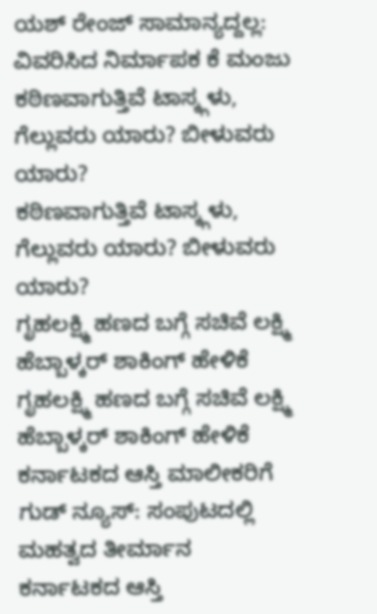ಯಶ್ ರೇಂಜ್ ಸಾಮಾನ್ಯದ್ದಲ್ಲ: ವಿವರಿಸಿದ ನಿರ್ಮಾಪಕ ಕೆ ಮಂಜು
ಕಠಿಣವಾಗುತ್ತಿವೆ ಟಾಸ್ಕ್ಗಳು, ಗೆಲ್ಲುವರು ಯಾರು? ಬೀಳುವರು ಯಾರು?
ಕಠಿಣವಾಗುತ್ತಿವೆ ಟಾಸ್ಕ್ಗಳು, ಗೆಲ್ಲುವರು ಯಾರು? ಬೀಳುವರು ಯಾರು?
ಗೃಹಲಕ್ಷ್ಮಿ ಹಣದ ಬಗ್ಗೆ ಸಚಿವೆ ಲಕ್ಷ್ಮಿ ಹೆಬ್ಬಾಳ್ಕರ್ ಶಾಕಿಂಗ್ ಹೇಳಿಕೆ
ಗೃಹಲಕ್ಷ್ಮಿ ಹಣದ ಬಗ್ಗೆ ಸಚಿವೆ ಲಕ್ಷ್ಮಿ ಹೆಬ್ಬಾಳ್ಕರ್ ಶಾಕಿಂಗ್ ಹೇಳಿಕೆ
ಕರ್ನಾಟಕದ ಆಸ್ತಿ ಮಾಲೀಕರಿಗೆ ಗುಡ್ ನ್ಯೂಸ್: ಸಂಪುಟದಲ್ಲಿ ಮಹತ್ವದ ತೀರ್ಮಾನ
ಕರ್ನಾಟಕದ ಆಸ್ತಿ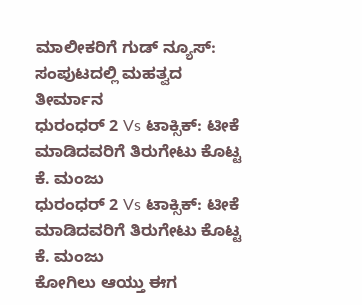ಮಾಲೀಕರಿಗೆ ಗುಡ್ ನ್ಯೂಸ್: ಸಂಪುಟದಲ್ಲಿ ಮಹತ್ವದ ತೀರ್ಮಾನ
ಧುರಂಧರ್ 2 Vs ಟಾಕ್ಸಿಕ್: ಟೀಕೆ ಮಾಡಿದವರಿಗೆ ತಿರುಗೇಟು ಕೊಟ್ಟ ಕೆ. ಮಂಜು
ಧುರಂಧರ್ 2 Vs ಟಾಕ್ಸಿಕ್: ಟೀಕೆ ಮಾಡಿದವರಿಗೆ ತಿರುಗೇಟು ಕೊಟ್ಟ ಕೆ. ಮಂಜು
ಕೋಗಿಲು ಆಯ್ತು ಈಗ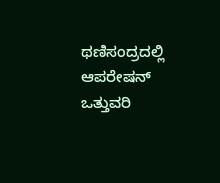ಥಣಿಸಂದ್ರದಲ್ಲಿ ಆಪರೇಷನ್ ಒತ್ತುವರಿ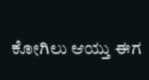ಕೋಗಿಲು ಆಯ್ತು ಈಗ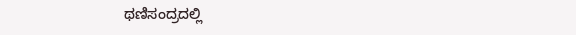ಥಣಿಸಂದ್ರದಲ್ಲಿ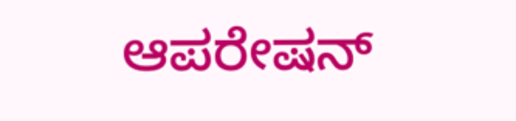ಆಪರೇಷನ್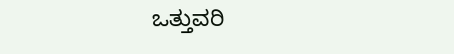ಒತ್ತುವರಿ